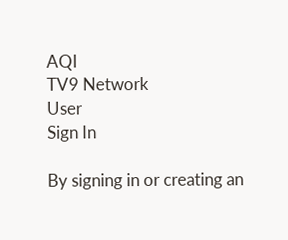AQI
TV9 Network
User
Sign In

By signing in or creating an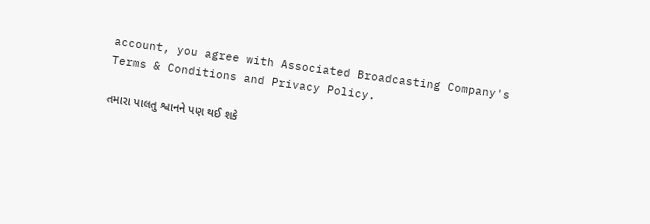account, you agree with Associated Broadcasting Company's Terms & Conditions and Privacy Policy.

તમારા પાલતુ શ્વાનને પણ થઈ શકે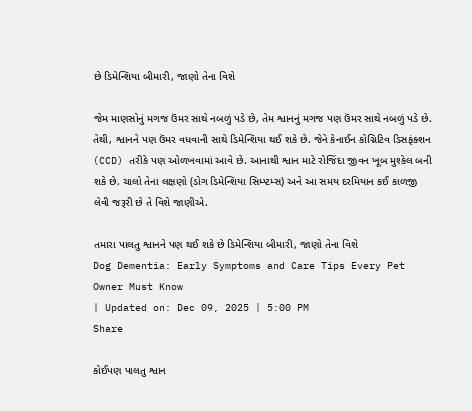છે ડિમેન્શિયા બીમારી, જાણો તેના વિશે

જેમ માણસોનું મગજ ઉંમર સાથે નબળું પડે છે, તેમ શ્વાનનું મગજ પણ ઉંમર સાથે નબળું પડે છે. તેથી, શ્વાનને પણ ઉંમર વધવાની સાથે ડિમેન્શિયા થઈ શકે છે. જેને કેનાઈન કોગ્નિટિવ ડિસફંક્શન (CCD) તરીકે પણ ઓળખવામાં આવે છે. આનાથી શ્વાન માટે રોજિંદા જીવન ખૂબ મુશ્કેલ બની શકે છે. ચાલો તેના લક્ષણો (ડોગ ડિમેન્શિયા સિમ્પ્ટમ્સ) અને આ સમય દરમિયાન કઈ કાળજી લેવી જરૂરી છે તે વિશે જાણીએ.

તમારા પાલતુ શ્વાનને પણ થઈ શકે છે ડિમેન્શિયા બીમારી, જાણો તેના વિશે
Dog Dementia: Early Symptoms and Care Tips Every Pet Owner Must Know
| Updated on: Dec 09, 2025 | 5:00 PM
Share

કોઈપણ પાલતુ શ્વાન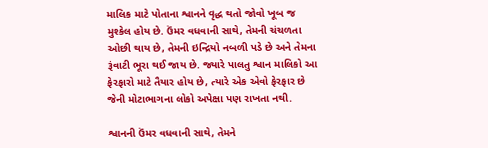માલિક માટે પોતાના શ્વાનને વૃદ્ધ થતો જોવો ખૂબ જ મુશ્કેલ હોય છે. ઉંમર વધવાની સાથે, તેમની ચંચળતા ઓછી થાય છે, તેમની ઇન્દ્રિયો નબળી પડે છે અને તેમના રૂંવાટી ભૂરા થઈ જાય છે. જ્યારે પાલતુ શ્વાન માલિકો આ ફેરફારો માટે તૈયાર હોય છે, ત્યારે એક એવો ફેરફાર છે જેની મોટાભાગના લોકો અપેક્ષા પણ રાખતા નથી.

શ્વાનની ઉંમર વધવાની સાથે, તેમને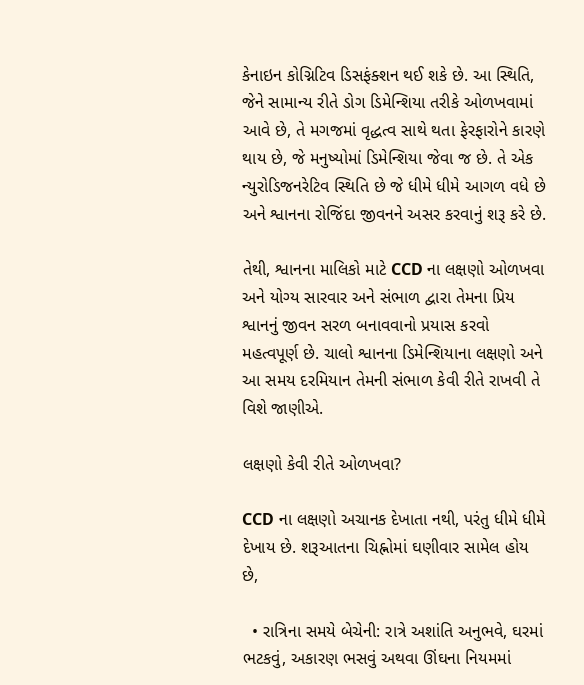કેનાઇન કોગ્નિટિવ ડિસફંક્શન થઈ શકે છે. આ સ્થિતિ, જેને સામાન્ય રીતે ડોગ ડિમેન્શિયા તરીકે ઓળખવામાં આવે છે, તે મગજમાં વૃદ્ધત્વ સાથે થતા ફેરફારોને કારણે થાય છે, જે મનુષ્યોમાં ડિમેન્શિયા જેવા જ છે. તે એક ન્યુરોડિજનરેટિવ સ્થિતિ છે જે ધીમે ધીમે આગળ વધે છે અને શ્વાનના રોજિંદા જીવનને અસર કરવાનું શરૂ કરે છે.

તેથી, શ્વાનના માલિકો માટે CCD ના લક્ષણો ઓળખવા અને યોગ્ય સારવાર અને સંભાળ દ્વારા તેમના પ્રિય શ્વાનનું જીવન સરળ બનાવવાનો પ્રયાસ કરવો મહત્વપૂર્ણ છે. ચાલો શ્વાનના ડિમેન્શિયાના લક્ષણો અને આ સમય દરમિયાન તેમની સંભાળ કેવી રીતે રાખવી તે વિશે જાણીએ.

લક્ષણો કેવી રીતે ઓળખવા?

CCD ના લક્ષણો અચાનક દેખાતા નથી, પરંતુ ધીમે ધીમે દેખાય છે. શરૂઆતના ચિહ્નોમાં ઘણીવાર સામેલ હોય છે,

  • રાત્રિના સમયે બેચેની: રાત્રે અશાંતિ અનુભવે, ઘરમાં ભટકવું, અકારણ ભસવું અથવા ઊંઘના નિયમમાં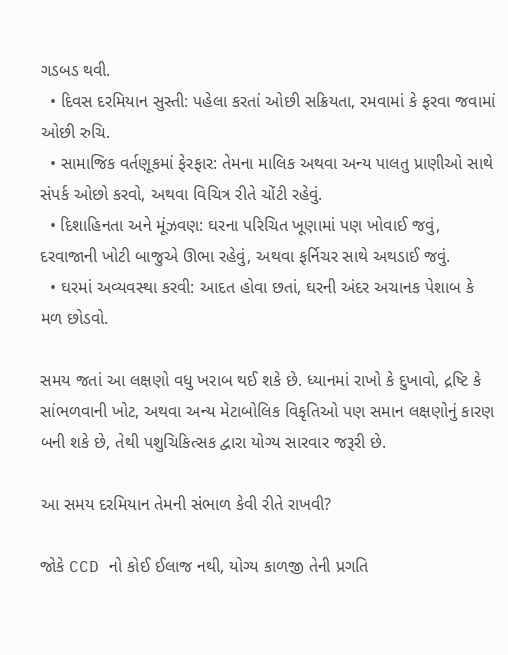ગડબડ થવી.
  • દિવસ દરમિયાન સુસ્તી: પહેલા કરતાં ઓછી સક્રિયતા, રમવામાં કે ફરવા જવામાં ઓછી રુચિ.
  • સામાજિક વર્તણૂકમાં ફેરફાર: તેમના માલિક અથવા અન્ય પાલતુ પ્રાણીઓ સાથે સંપર્ક ઓછો કરવો, અથવા વિચિત્ર રીતે ચોંટી રહેવું.
  • દિશાહિનતા અને મૂંઝવણ: ઘરના પરિચિત ખૂણામાં પણ ખોવાઈ જવું, દરવાજાની ખોટી બાજુએ ઊભા રહેવું, અથવા ફર્નિચર સાથે અથડાઈ જવું.
  • ઘરમાં અવ્યવસ્થા કરવી: આદત હોવા છતાં, ઘરની અંદર અચાનક પેશાબ કે મળ છોડવો.

સમય જતાં આ લક્ષણો વધુ ખરાબ થઈ શકે છે. ધ્યાનમાં રાખો કે દુખાવો, દ્રષ્ટિ કે સાંભળવાની ખોટ, અથવા અન્ય મેટાબોલિક વિકૃતિઓ પણ સમાન લક્ષણોનું કારણ બની શકે છે, તેથી પશુચિકિત્સક દ્વારા યોગ્ય સારવાર જરૂરી છે.

આ સમય દરમિયાન તેમની સંભાળ કેવી રીતે રાખવી?

જોકે CCD નો કોઈ ઈલાજ નથી, યોગ્ય કાળજી તેની પ્રગતિ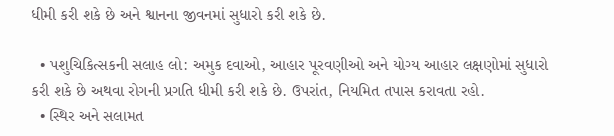ધીમી કરી શકે છે અને શ્વાનના જીવનમાં સુધારો કરી શકે છે.

  • પશુચિકિત્સકની સલાહ લો: અમુક દવાઓ, આહાર પૂરવણીઓ અને યોગ્ય આહાર લક્ષણોમાં સુધારો કરી શકે છે અથવા રોગની પ્રગતિ ધીમી કરી શકે છે. ઉપરાંત, નિયમિત તપાસ કરાવતા રહો.
  • સ્થિર અને સલામત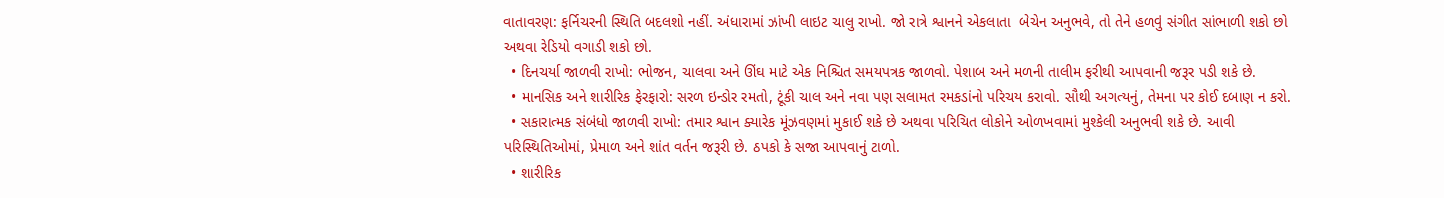વાતાવરણ: ફર્નિચરની સ્થિતિ બદલશો નહીં. અંધારામાં ઝાંખી લાઇટ ચાલુ રાખો. જો રાત્રે શ્વાનને એકલાતા  બેચેન અનુભવે, તો તેને હળવું સંગીત સાંભાળી શકો છો અથવા રેડિયો વગાડી શકો છો.
  • દિનચર્યા જાળવી રાખો: ભોજન, ચાલવા અને ઊંઘ માટે એક નિશ્ચિત સમયપત્રક જાળવો. પેશાબ અને મળની તાલીમ ફરીથી આપવાની જરૂર પડી શકે છે.
  • માનસિક અને શારીરિક ફેરફારો: સરળ ઇન્ડોર રમતો, ટૂંકી ચાલ અને નવા પણ સલામત રમકડાંનો પરિચય કરાવો. સૌથી અગત્યનું, તેમના પર કોઈ દબાણ ન કરો.
  • સકારાત્મક સંબંધો જાળવી રાખો: તમાર શ્વાન ક્યારેક મૂંઝવણમાં મુકાઈ શકે છે અથવા પરિચિત લોકોને ઓળખવામાં મુશ્કેલી અનુભવી શકે છે. આવી પરિસ્થિતિઓમાં, પ્રેમાળ અને શાંત વર્તન જરૂરી છે. ઠપકો કે સજા આપવાનું ટાળો.
  • શારીરિક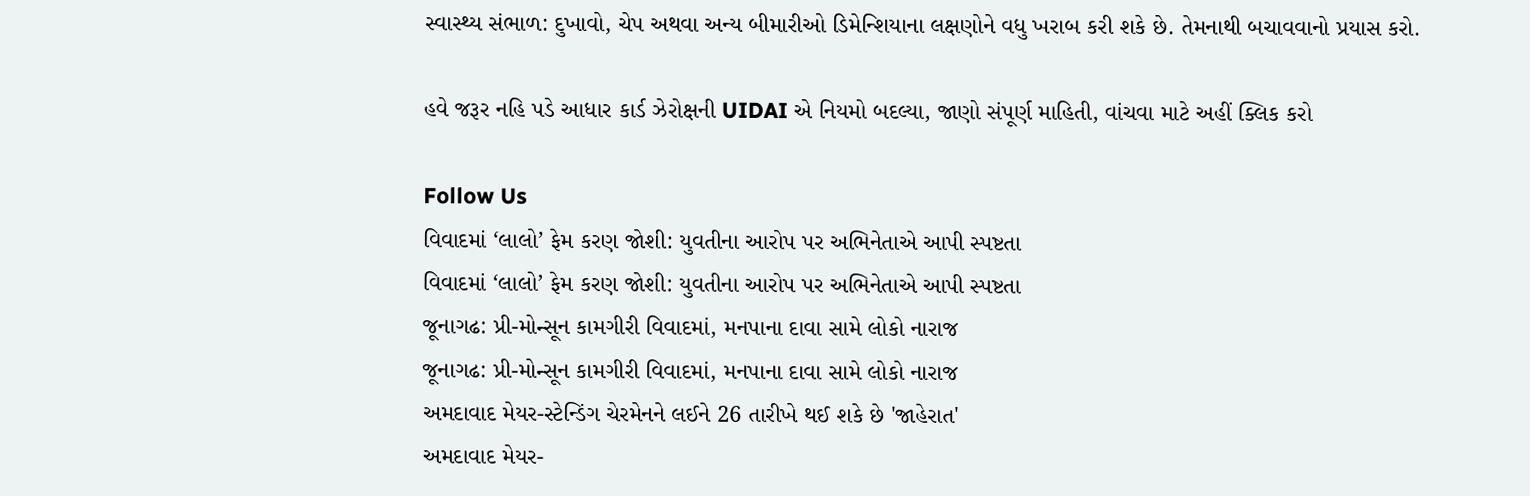સ્વાસ્થ્ય સંભાળ: દુખાવો, ચેપ અથવા અન્ય બીમારીઓ ડિમેન્શિયાના લક્ષણોને વધુ ખરાબ કરી શકે છે. તેમનાથી બચાવવાનો પ્રયાસ કરો.

હવે જરૂર નહિ પડે આધાર કાર્ડ ઝેરોક્ષની UIDAI એ નિયમો બદલ્યા, જાણો સંપૂર્ણ માહિતી, વાંચવા માટે અહીં ક્લિક કરો

Follow Us
વિવાદમાં ‘લાલો’ ફેમ કરણ જોશી: યુવતીના આરોપ પર અભિનેતાએ આપી સ્પષ્ટતા
વિવાદમાં ‘લાલો’ ફેમ કરણ જોશી: યુવતીના આરોપ પર અભિનેતાએ આપી સ્પષ્ટતા
જૂનાગઢ: પ્રી-મોન્સૂન કામગીરી વિવાદમાં, મનપાના દાવા સામે લોકો નારાજ
જૂનાગઢ: પ્રી-મોન્સૂન કામગીરી વિવાદમાં, મનપાના દાવા સામે લોકો નારાજ
અમદાવાદ મેયર-સ્ટેન્ડિંગ ચેરમેનને લઈને 26 તારીખે થઈ શકે છે 'જાહેરાત'
અમદાવાદ મેયર-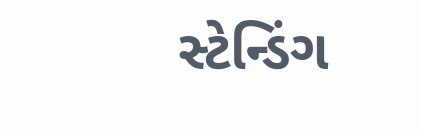સ્ટેન્ડિંગ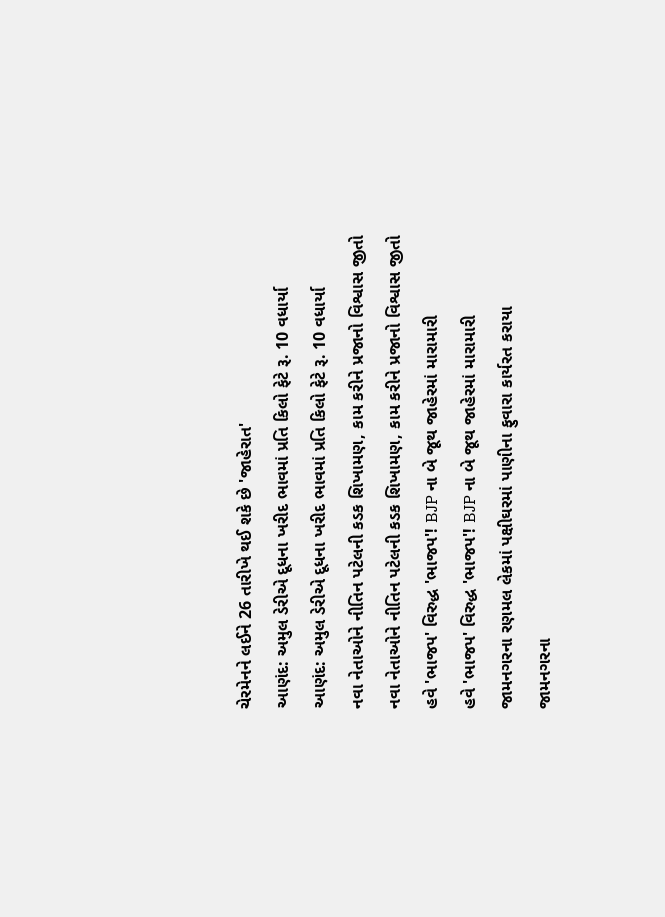ચેરમેનને લઈને 26 તારીખે થઈ શકે છે 'જાહેરાત'
આણંદ: અમુલ ડેરીએ દૂધના ખરીદ ભાવમાં પ્રતિ કિલો ફેટે રૂ. 10 વધાર્યા
આણંદ: અમુલ ડેરીએ દૂધના ખરીદ ભાવમાં પ્રતિ કિલો ફેટે રૂ. 10 વધાર્યા
નવા નેતાઓને નીતિન પટેલની કડક શિખામણ, કામ કરીને પ્રજાનો વિશ્વાસ જીતો
નવા નેતાઓને નીતિન પટેલની કડક શિખામણ, કામ કરીને પ્રજાનો વિશ્વાસ જીતો
હવે 'ભાજપ' વિરુદ્ધ 'ભાજપ'! BJP ના બે જૂથ જાહેરમાં મારામારી
હવે 'ભાજપ' વિરુદ્ધ 'ભાજપ'! BJP ના બે જૂથ જાહેરમાં મારામારી
જામનગરના રણમલ લેકમાં પક્ષીઘરમાં પાણીના ફુવારા કાર્યરત કરાયા
જામનગરના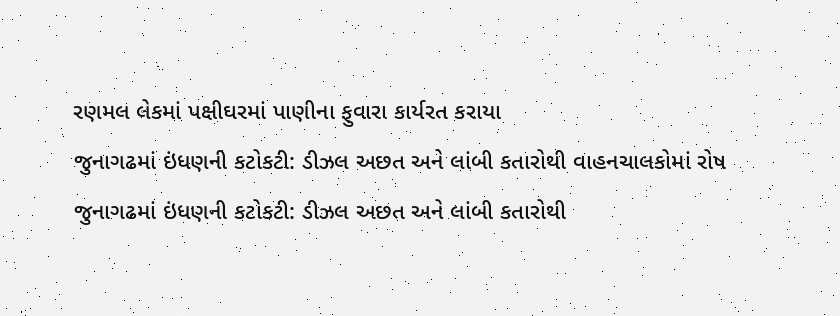રણમલ લેકમાં પક્ષીઘરમાં પાણીના ફુવારા કાર્યરત કરાયા
જુનાગઢમાં ઇંધણની કટોકટી: ડીઝલ અછત અને લાંબી કતારોથી વાહનચાલકોમાં રોષ
જુનાગઢમાં ઇંધણની કટોકટી: ડીઝલ અછત અને લાંબી કતારોથી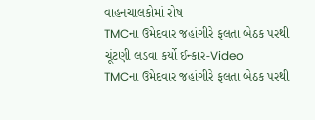વાહનચાલકોમાં રોષ
TMCના ઉમેદવાર જહાંગીરે ફલતા બેઠક પરથી ચૂંટણી લડવા કર્યો ઈન્કાર-Video
TMCના ઉમેદવાર જહાંગીરે ફલતા બેઠક પરથી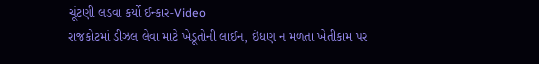ચૂંટણી લડવા કર્યો ઈન્કાર-Video
રાજકોટમાં ડીઝલ લેવા માટે ખેડૂતોની લાઈન, ઇંધણ ન મળતા ખેતીકામ પર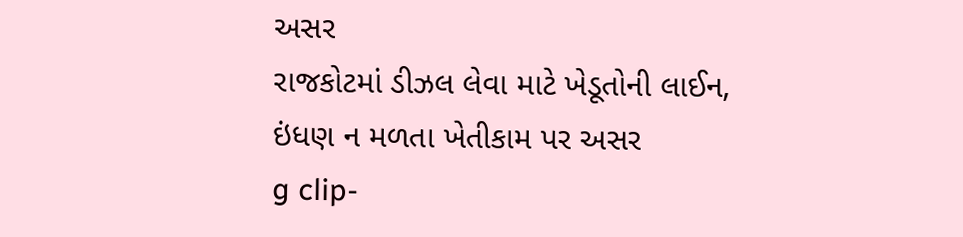અસર
રાજકોટમાં ડીઝલ લેવા માટે ખેડૂતોની લાઈન, ઇંધણ ન મળતા ખેતીકામ પર અસર
g clip-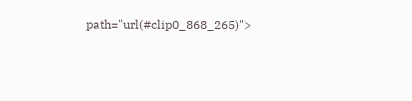path="url(#clip0_868_265)">